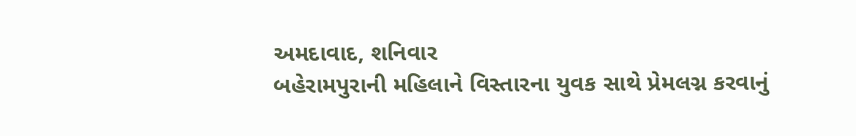અમદાવાદ, શનિવાર
બહેરામપુરાની મહિલાને વિસ્તારના યુવક સાથે પ્રેમલગ્ન કરવાનું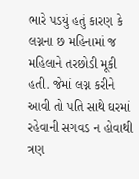ભારે પડયું હતું કારણ કે લગ્નના છ મહિનામાં જ મહિલાને તરછોડી મૂકી હતી. જેમાં લગ્ન કરીને આવી તો પતિ સાથે ઘરમાં રહેવાની સગવડ ન હોવાથી ત્રણ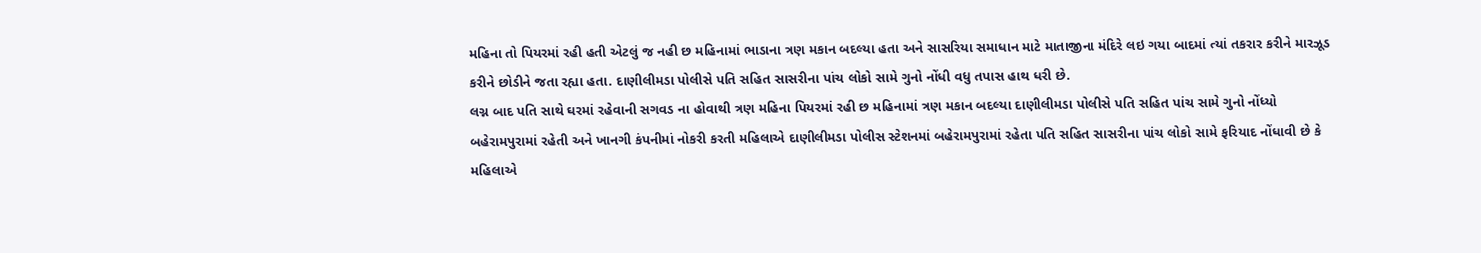મહિના તો પિયરમાં રહી હતી એટલું જ નહી છ મહિનામાં ભાડાના ત્રણ મકાન બદલ્યા હતા અને સાસરિયા સમાધાન માટે માતાજીના મંદિરે લઇ ગયા બાદમાં ત્યાં તકરાર કરીને મારઝૂડ કરીને છોડીને જતા રહ્યા હતા. દાણીલીમડા પોલીસે પતિ સહિત સાસરીના પાંચ લોકો સામે ગુનો નોંધી વધુ તપાસ હાથ ધરી છે.
લગ્ન બાદ પતિ સાથે ઘરમાં રહેવાની સગવડ ના હોવાથી ત્રણ મહિના પિયરમાં રહી છ મહિનામાં ત્રણ મકાન બદલ્યા દાણીલીમડા પોલીસે પતિ સહિત પાંચ સામે ગુનો નોંધ્યો
બહેરામપુરામાં રહેતી અને ખાનગી કંપનીમાં નોકરી કરતી મહિલાએ દાણીલીમડા પોલીસ સ્ટેશનમાં બહેરામપુરામાં રહેતા પતિ સહિત સાસરીના પાંચ લોકો સામે ફરિયાદ નોંધાવી છે કે મહિલાએ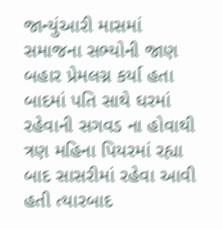જાન્યુંઆરી માસમાં સમાજના સભ્યોની જાણ બહાર પ્રેમલગ્ન કર્યા હતા બાદમાં પતિ સાથે ઘરમાં રહેવાની સગવડ ના હોવાથી ત્રણ મહિના પિયરમાં રહ્યા બાદ સાસરીમાં રહેવા આવી હતી ત્યારબાદ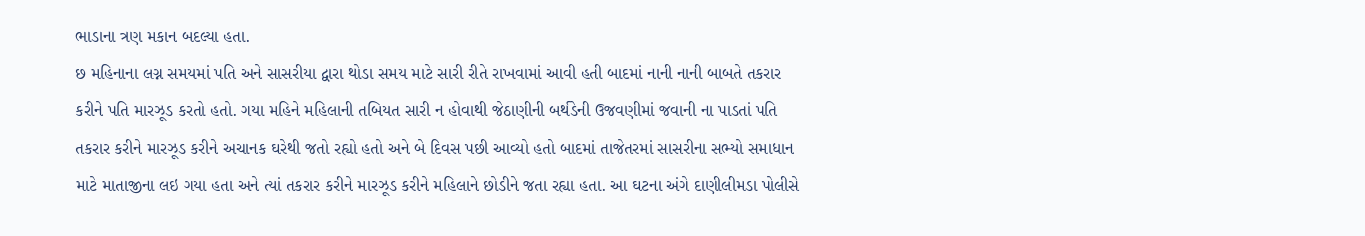ભાડાના ત્રણ મકાન બદલ્યા હતા.
છ મહિનાના લગ્ન સમયમાં પતિ અને સાસરીયા દ્વારા થોડા સમય માટે સારી રીતે રાખવામાં આવી હતી બાદમાં નાની નાની બાબતે તકરાર કરીને પતિ મારઝૂડ કરતો હતો. ગયા મહિને મહિલાની તબિયત સારી ન હોવાથી જેઠાણીની બર્થડેની ઉજવણીમાં જવાની ના પાડતાં પતિ તકરાર કરીને મારઝૂડ કરીને અચાનક ઘરેથી જતો રહ્યો હતો અને બે દિવસ પછી આવ્યો હતો બાદમાં તાજેતરમાં સાસરીના સભ્યો સમાધાન માટે માતાજીના લઇ ગયા હતા અને ત્યાં તકરાર કરીને મારઝૂડ કરીને મહિલાને છોડીને જતા રહ્યા હતા. આ ઘટના અંગે દાણીલીમડા પોલીસે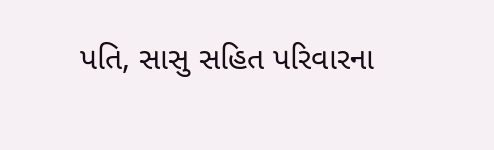પતિ, સાસુ સહિત પરિવારના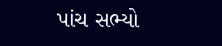પાંચ સભ્યો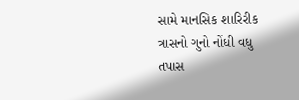સામે માનસિક શારિરીક ત્રાસનો ગુનો નોંધી વધુ તપાસ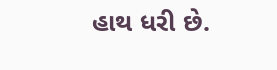હાથ ધરી છે.